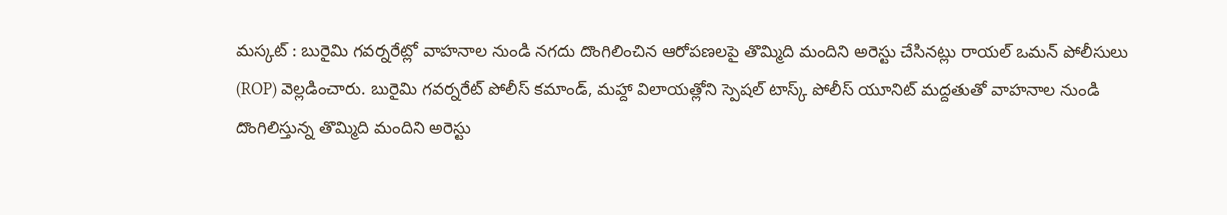మస్కట్ : బురైమి గవర్నరేట్లో వాహనాల నుండి నగదు దొంగిలించిన ఆరోపణలపై తొమ్మిది మందిని అరెస్టు చేసినట్లు రాయల్ ఒమన్ పోలీసులు (ROP) వెల్లడించారు. బురైమి గవర్నరేట్ పోలీస్ కమాండ్, మహ్దా విలాయత్లోని స్పెషల్ టాస్క్ పోలీస్ యూనిట్ మద్దతుతో వాహనాల నుండి దొంగిలిస్తున్న తొమ్మిది మందిని అరెస్టు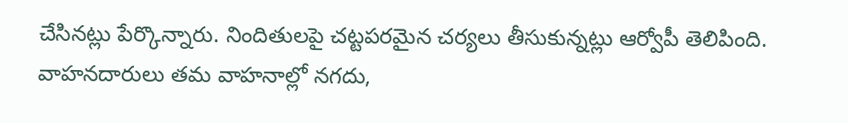చేసినట్లు పేర్కొన్నారు. నిందితులపై చట్టపరమైన చర్యలు తీసుకున్నట్లు ఆర్వోపీ తెలిపింది. వాహనదారులు తమ వాహనాల్లో నగదు,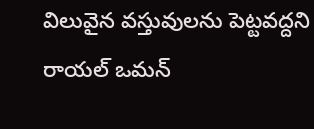విలువైన వస్తువులను పెట్టవద్దని రాయల్ ఒమన్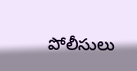పోలీసులు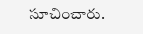సూచించారు.